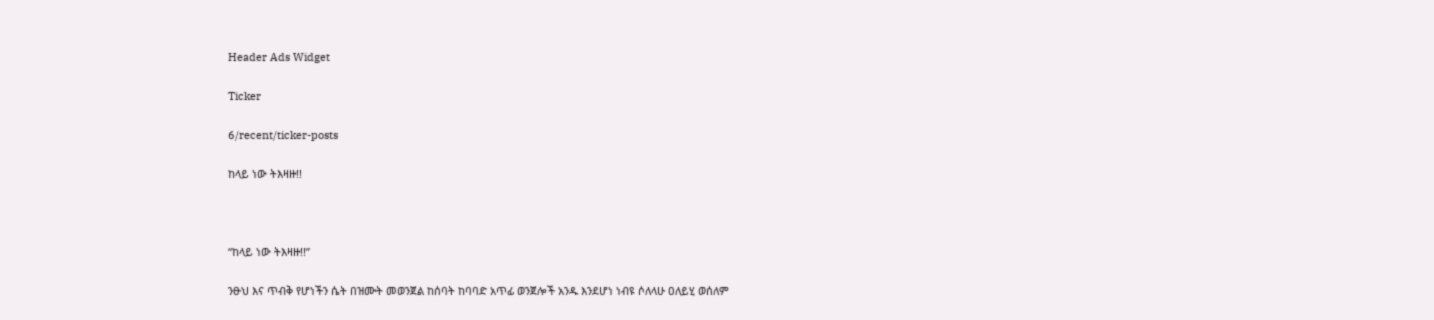Header Ads Widget

Ticker

6/recent/ticker-posts

ከላይ ነው ትእዛዙ!!



“ከላይ ነው ትእዛዙ!!”

ንፁህ እና ጥብቅ የሆነችን ሴት በዝሙት መወንጀል ከሰባት ከባባድ አጥፊ ወንጀሎች አንዱ እንደሆነ ነብዩ ሶለላሁ ዐለይሂ ወሰለም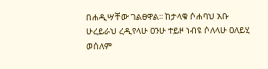በሐዲሣቸው ገልፀዋል፡፡ ከታላቁ ሶሐባህ አቡ ሁረይራህ ረዲየላሁ ዐንሁ ተይዞ ነብዩ ሶለላሁ ዐለይሂ ወሰለም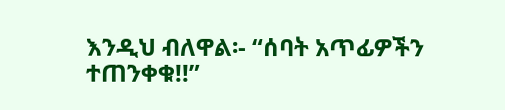እንዲህ ብለዋል፡- “ሰባት አጥፊዎችን ተጠንቀቁ!!”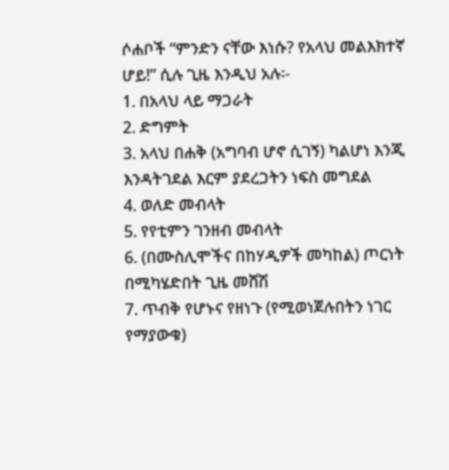ሶሐቦች “ምንድን ናቸው እነሱ? የአላህ መልእክተኛ ሆይ!” ሲሉ ጊዜ እንዲህ አሉ፡-
1. በአላህ ላይ ማጋራት
2. ድግምት
3. አላህ በሐቅ (አግባብ ሆኖ ሲገኝ) ካልሆነ እንጂ እንዳትገደል እርም ያደረጋትን ነፍስ መግደል
4. ወለድ መብላት
5. የየቲምን ገንዘብ መብላት
6. (በሙስሊሞችና በከሃዲዎች መካከል) ጦርነት በሚካሄድበት ጊዜ መሸሽ
7. ጥብቅ የሆኑና የዘነጉ (የሚወነጀሉበትን ነገር የማያውቁ)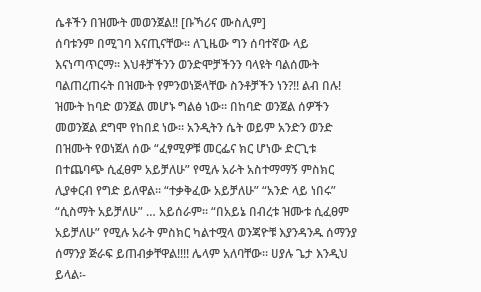ሴቶችን በዝሙት መወንጀል!! [ቡኻሪና ሙስሊም]
ሰባቱንም በሚገባ እናጢናቸው፡፡ ለጊዜው ግን ሰባተኛው ላይ እናነጣጥርማ፡፡ እህቶቻችንን ወንድሞቻችንን ባላዩት ባልሰሙት ባልጠረጠሩት በዝሙት የምንወነጅላቸው ስንቶቻችን ነን?!! ልብ በሉ! ዝሙት ከባድ ወንጀል መሆኑ ግልፅ ነው፡፡ በከባድ ወንጀል ሰዎችን መወንጀል ደግሞ የከበደ ነው፡፡ አንዲትን ሴት ወይም አንድን ወንድ በዝሙት የወነጀለ ሰው “ፈፃሚዎቹ መርፌና ክር ሆነው ድርጊቱ በተጨባጭ ሲፈፀም አይቻለሁ” የሚሉ አራት አስተማማኝ ምስክር ሊያቀርብ የግድ ይለዋል፡፡ “ተቃቅፈው አይቻለሁ” “አንድ ላይ ነበሩ” “ሲስማት አይቻለሁ” … አይሰራም፡፡ “በአይኔ በብረቱ ዝሙቱ ሲፈፀም አይቻለሁ” የሚሉ አራት ምስክር ካልተሟላ ወንጃዮቹ እያንዳንዱ ሰማንያ ሰማንያ ጅራፍ ይጠብቃቸዋል!!!! ሌላም አለባቸው፡፡ ሀያሉ ጌታ እንዲህ ይላል፡-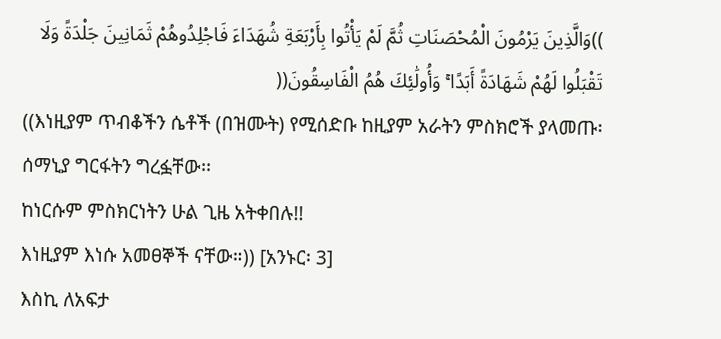))وَالَّذِينَ يَرْمُونَ الْمُحْصَنَاتِ ثُمَّ لَمْ يَأْتُوا بِأَرْبَعَةِ شُهَدَاءَ فَاجْلِدُوهُمْ ثَمَانِينَ جَلْدَةً وَلَا تَقْبَلُوا لَهُمْ شَهَادَةً أَبَدًا ۚ وَأُولَٰئِكَ هُمُ الْفَاسِقُونَ((
((እነዚያም ጥብቆችን ሴቶች (በዝሙት) የሚሰድቡ ከዚያም አራትን ምስክሮች ያላመጡ፡
ሰማኒያ ግርፋትን ግረፏቸው፡፡
ከነርሱም ምስክርነትን ሁል ጊዜ አትቀበሉ!!
እነዚያም እነሱ አመፀኞች ናቸው።)) [አንኑር፡ 3]
እስኪ ለአፍታ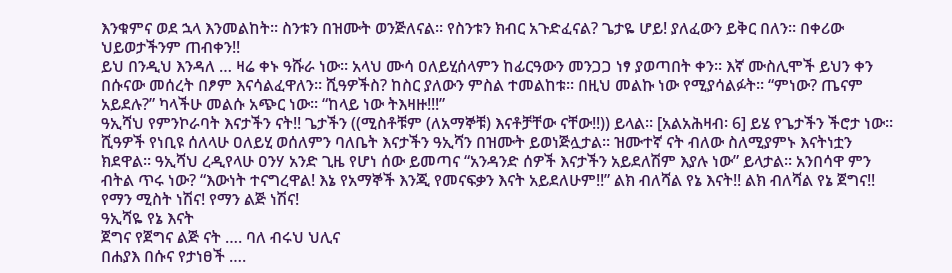እንቁምና ወደ ኋላ እንመልከት፡፡ ስንቱን በዝሙት ወንጅለናል፡፡ የስንቱን ክብር አጉድፈናል? ጌታዬ ሆይ! ያለፈውን ይቅር በለን፡፡ በቀሪው ህይወታችንም ጠብቀን!!
ይህ በንዲህ እንዳለ … ዛሬ ቀኑ ዓሹራ ነው። አላህ ሙሳ ዐለይሂሰላምን ከፊርዓውን መንጋጋ ነፃ ያወጣበት ቀን። እኛ ሙስሊሞች ይህን ቀን በሱናው መሰረት በፆም እናሳልፈዋለን። ሺዓዎችስ? ከስር ያለውን ምስል ተመልከቱ፡፡ በዚህ መልኩ ነው የሚያሳልፉት፡፡ “ምነው? ጤናም አይደሉ?” ካላችሁ መልሱ አጭር ነው፡፡ “ከላይ ነው ትእዛዙ!!!”
ዓኢሻህ የምንኮራባት እናታችን ናት!! ጌታችን ((ሚስቶቹም (ለአማኞቹ) እናቶቻቸው ናቸው!!)) ይላል፡፡ [አልአሕዛብ፡ 6] ይሄ የጌታችን ችሮታ ነው፡፡
ሺዓዎች የነቢዩ ሰለላሁ ዐለይሂ ወሰለምን ባለቤት እናታችን ዓኢሻን በዝሙት ይወነጅሏታል። ዝሙተኛ ናት ብለው ስለሚያምኑ እናትነቷን ክደዋል። ዓኢሻህ ረዲየላሁ ዐንሃ አንድ ጊዜ የሆነ ሰው ይመጣና “አንዳንድ ሰዎች እናታችን አይደለሽም እያሉ ነው” ይላታል፡፡ አንበሳዋ ምን ብትል ጥሩ ነው? “እውነት ተናግረዋል! እኔ የአማኞች እንጂ የመናፍቃን እናት አይደለሁም!!” ልክ ብለሻል የኔ እናት!! ልክ ብለሻል የኔ ጀግና!! የማን ሚስት ነሽና! የማን ልጅ ነሽና!
ዓኢሻዬ የኔ እናት
ጀግና የጀግና ልጅ ናት …. ባለ ብሩህ ህሊና
በሐያእ በሱና የታነፀች ….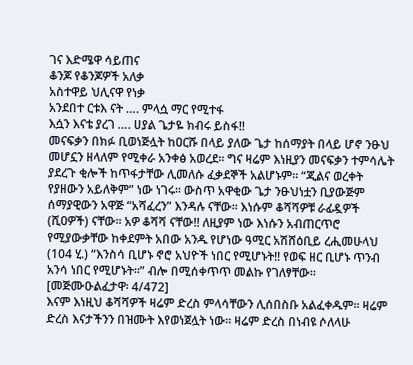ገና እድሜዋ ሳይጠና
ቆንጆ የቆንጆዎች አለቃ
አስተዋይ ህሊናዋ የነቃ
አንደበተ ርቱእ ናት …. ምላሷ ማር የሚተፋ
እሷን እናቴ ያረገ …. ሀያል ጌታዬ ክብሩ ይስፋ!!
መናፍቃን በክፉ ቢወነጅሏት ከዐርሹ በላይ ያለው ጌታ ከሰማያት በላይ ሆኖ ንፁህ መሆኗን ዘላለም የሚቀራ አንቀፅ አወረደ፡፡ ግና ዛሬም እነዚያን መናፍቃን ተምሳሌት ያደረጉ ቂሎች ከጥፋታቸው ሊመለሱ ፈቃደኞች አልሆኑም፡፡ “ጂልና ወረቀት የያዘውን አይለቅም” ነው ነገሩ፡፡ ውስጥ አዋቂው ጌታ ንፁህነቷን ቢያውጅም ሰማያዊውን አዋጅ “አሻፈረን” እንዳሉ ናቸው፡፡ እነሱም ቆሻሻዎቹ ራፊዷዎች (ሺዐዎች) ናቸው፡፡ አዎ ቆሻሻ ናቸው!! ለዚያም ነው እነሱን አብጠርጥሮ የሚያውቃቸው ከቀደምት አበው አንዱ የሆነው ዓሚር አሽሸዕቢይ ረሒመሁላህ (104 ሂ.) “እንስሳ ቢሆኑ ኖሮ አህዮች ነበር የሚሆኑት!! የወፍ ዘር ቢሆኑ ጥንብ አንሳ ነበር የሚሆኑት፡፡” ብሎ በሚሰቀጥጥ መልኩ የገለፃቸው፡፡ [መጅሙዑልፈታዋ፡ 4/472]
እናም እነዚህ ቆሻሻዎች ዛሬም ድረስ ምላሳቸውን ሊሰበስቡ አልፈቀዱም፡፡ ዛሬም ድረስ እናታችንን በዝሙት እየወነጀሏት ነው፡፡ ዛሬም ድረስ በነብዩ ሶለላሁ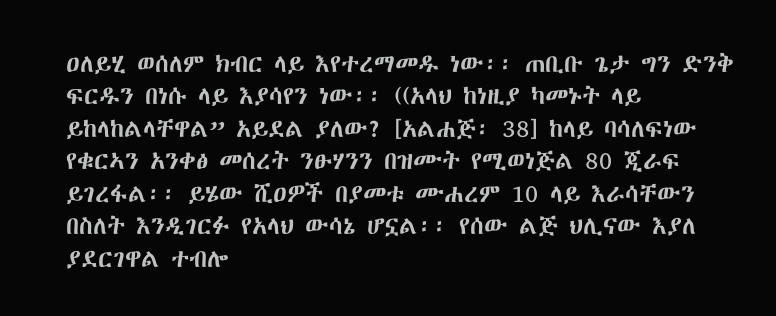ዐለይሂ ወሰለም ክብር ላይ እየተረማመዱ ነው፡፡ ጠቢቡ ጌታ ግን ድንቅ ፍርዱን በነሱ ላይ እያሳየን ነው፡፡ ((አላህ ከነዚያ ካመኑት ላይ ይከላከልላቸዋል” አይደል ያለው? [አልሐጅ፡ 38] ከላይ ባሳለፍነው የቁርኣን አንቀፅ መሰረት ንፁሃንን በዝሙት የሚወነጅል 80 ጂራፍ ይገረፋል፡፡ ይሄው ሺዐዎች በያመቱ ሙሐረም 10 ላይ እራሳቸውን በስለት እንዲገርፉ የአላህ ውሳኔ ሆኗል፡፡ የሰው ልጅ ህሊናው እያለ ያደርገዋል ተብሎ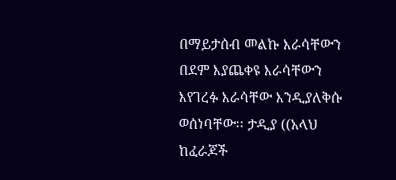በማይታሰብ መልኩ እራሳቸውን በደም እያጨቀዩ እራሳቸውን እየገረፉ እራሳቸው እንዲያለቅሱ ወሰነባቸው፡፡ ታዲያ ((አላህ ከፈራጆች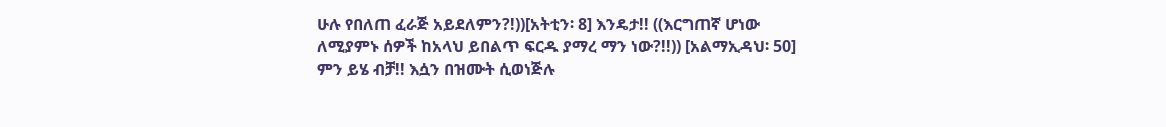ሁሉ የበለጠ ፈራጅ አይደለምን?!))[አትቲን፡ 8] እንዴታ!! ((እርግጠኛ ሆነው ለሚያምኑ ሰዎች ከአላህ ይበልጥ ፍርዱ ያማረ ማን ነው?!!)) [አልማኢዳህ፡ 50]
ምን ይሄ ብቻ!! እሷን በዝሙት ሲወነጅሉ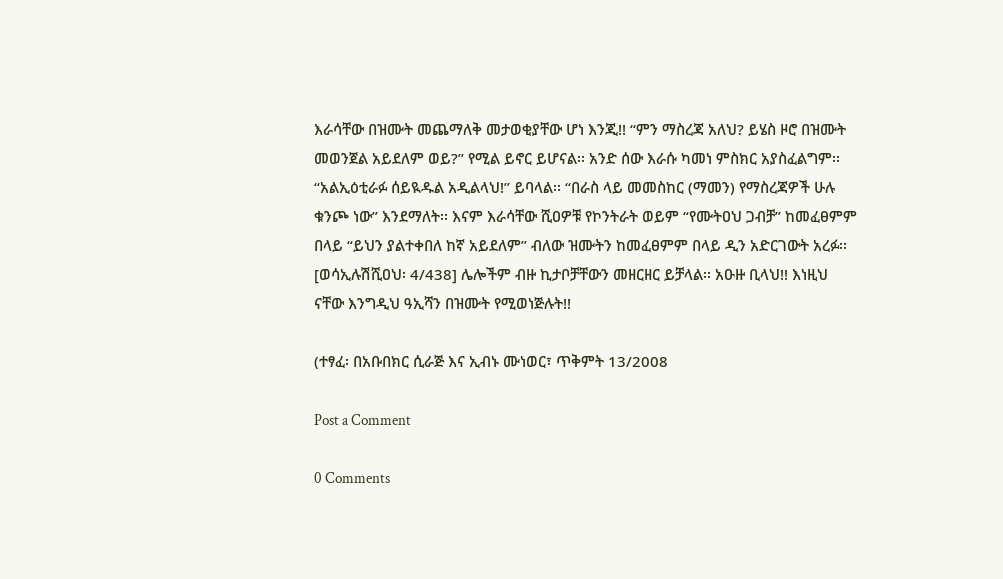እራሳቸው በዝሙት መጨማለቅ መታወቂያቸው ሆነ እንጂ!! “ምን ማስረጃ አለህ? ይሄስ ዞሮ በዝሙት መወንጀል አይደለም ወይ?” የሚል ይኖር ይሆናል፡፡ አንድ ሰው እራሱ ካመነ ምስክር አያስፈልግም፡፡ “አልኢዕቲራፉ ሰይዪዱል አዲልላህ!” ይባላል፡፡ “በራስ ላይ መመስከር (ማመን) የማስረጃዎች ሁሉ ቁንጮ ነው” እንደማለት፡፡ እናም እራሳቸው ሺዐዎቹ የኮንትራት ወይም “የሙትዐህ ጋብቻ” ከመፈፀምም በላይ “ይህን ያልተቀበለ ከኛ አይደለም” ብለው ዝሙትን ከመፈፀምም በላይ ዲን አድርገውት አረፉ፡፡ [ወሳኢሉሽሺዐህ፡ 4/438] ሌሎችም ብዙ ኪታቦቻቸውን መዘርዘር ይቻላል፡፡ አዑዙ ቢላህ!! እነዚህ ናቸው እንግዲህ ዓኢሻን በዝሙት የሚወነጅሉት!!

(ተፃፈ፡ በአቡበክር ሲራጅ እና ኢብኑ ሙነወር፣ ጥቅምት 13/2008

Post a Comment

0 Comments